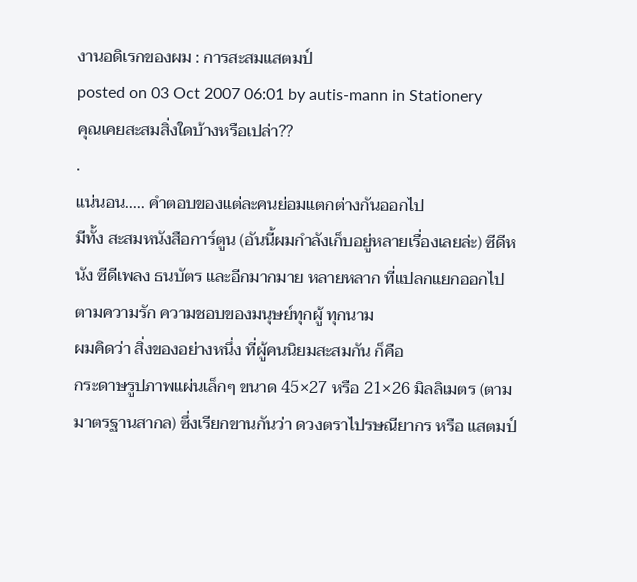งานอดิเรกของผม : การสะสมแสตมป์
posted on 03 Oct 2007 06:01 by autis-mann in Stationery
คุณเคยสะสมสิ่งใดบ้างหรือเปล่า??
.
แน่นอน..... คำตอบของแต่ละคนย่อมแตกต่างกันออกไป
มีทั้ง สะสมหนังสือการ์ตูน (อันนี้ผมกำลังเก็บอยู่หลายเรื่องเลยล่ะ) ซีดีหนัง ซีดีเพลง ธนบัตร และอีกมากมาย หลายหลาก ที่แปลกแยกออกไป ตามความรัก ความชอบของมนุษย์ทุกผู้ ทุกนาม
ผมคิดว่า สิ่งของอย่างหนึ่ง ที่ผู้คนนิยมสะสมกัน ก็คือ
กระดาษรูปภาพแผ่นเล็กๆ ขนาด 45×27 หรือ 21×26 มิลลิเมตร (ตามมาตรฐานสากล) ซึ่งเรียกขานกันว่า ดวงตราไปรษณียากร หรือ แสตมป์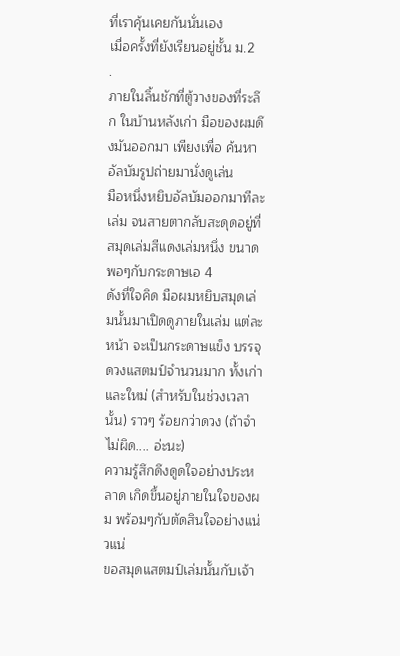ที่เราคุ้นเคยกันนั่นเอง
เมื่อครั้งที่ยังเรียนอยู่ชั้น ม.2
.
ภายในลิ้นชักที่ตู้วางของที่ระลึก ในบ้านหลังเก่า มือของผมดึงมันออกมา เพียงเพื่อ ค้นหาอัลบัมรูปถ่ายมานั่งดูเล่น
มือหนึ่งหยิบอัลบัมออกมาทีละเล่ม จนสายตากลับสะดุดอยู่ที่สมุดเล่มสีแดงเล่มหนึ่ง ขนาดพอๆกับกระดาษเอ 4
ดังที่ใจคิด มือผมหยิบสมุดเล่มนั้นมาเปิดดูภายในเล่ม แต่ละหน้า จะเป็นกระดาษแข็ง บรรจุดวงแสตมป์จำนวนมาก ทั้งเก่าและใหม่ (สำหรับในช่วงเวลานั้น) ราวๆ ร้อยกว่าดวง (ถ้าจำไม่ผิด.... อ่ะนะ)
ความรู้สึกดึงดูดใจอย่างประหลาด เกิดขึ้นอยู่ภายในใจของผม พร้อมๆกับตัดสินใจอย่างแน่วแน่
ขอสมุดแสตมป์เล่มนั้นกับเจ้า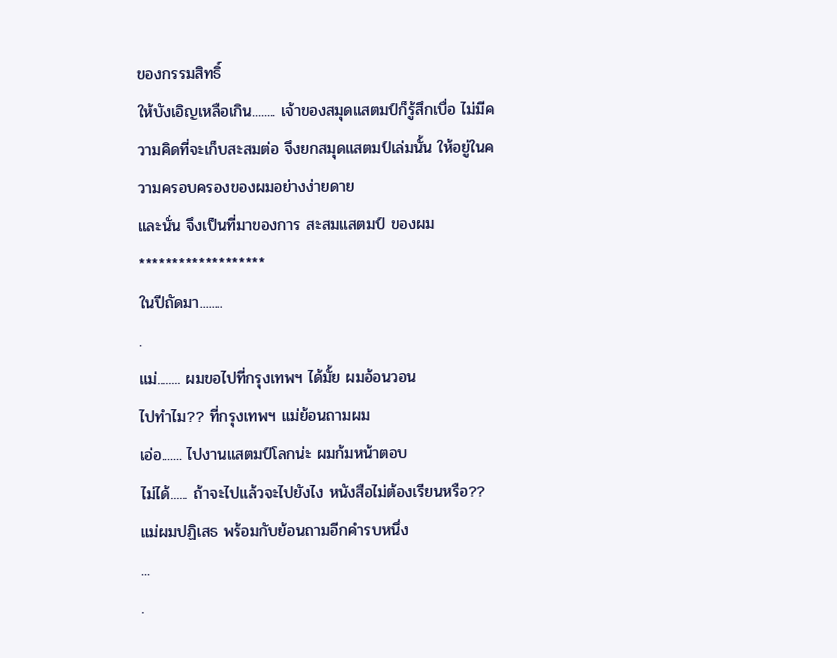ของกรรมสิทธิ์
ให้บังเอิญเหลือเกิน........ เจ้าของสมุดแสตมป์ก็รู้สึกเบื่อ ไม่มีความคิดที่จะเก็บสะสมต่อ จึงยกสมุดแสตมป์เล่มนั้น ให้อยู่ในความครอบครองของผมอย่างง่ายดาย
และนั่น จึงเป็นที่มาของการ สะสมแสตมป์ ของผม
*******************
ในปีถัดมา........
.
แม่........ ผมขอไปที่กรุงเทพฯ ได้มั้ย ผมอ้อนวอน
ไปทำไม?? ที่กรุงเทพฯ แม่ย้อนถามผม
เอ่อ....... ไปงานแสตมป์โลกน่ะ ผมก้มหน้าตอบ
ไม่ได้...... ถ้าจะไปแล้วจะไปยังไง หนังสือไม่ต้องเรียนหรือ?? แม่ผมปฏิเสธ พร้อมกับย้อนถามอีกคำรบหนึ่ง
...
.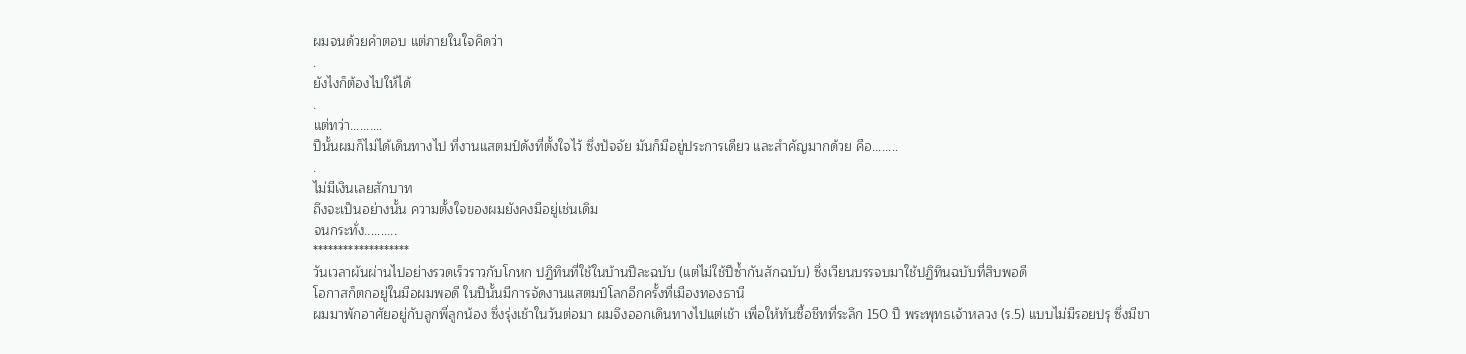ผมจนด้วยคำตอบ แต่ภายในใจคิดว่า
.
ยังไงก็ต้องไปให้ได้
.
แต่ทว่า..........
ปีนั้นผมก็ไม่ได้เดินทางไป ที่งานแสตมป์ดังที่ตั้งใจไว้ ซึ่งปัจจัย มันก็มีอยู่ประการเดียว และสำคัญมากด้วย คือ........
.
ไม่มีเงินเลยสักบาท
ถึงจะเป็นอย่างนั้น ความตั้งใจของผมยังคงมีอยู่เช่นเดิม
จนกระทั่ง..........
*******************
วันเวลาผันผ่านไปอย่างรวดเร็วราวกับโกหก ปฏิทินที่ใช้ในบ้านปีละฉบับ (แต่ไม่ใช้ปีซ้ำกันสักฉบับ) ซึ่งเวียนบรรจบมาใช้ปฏิทินฉบับที่สิบพอดี
โอกาสก็ตกอยู่ในมือผมพอดี ในปีนั้นมีการจัดงานแสตมป์โลกอีกครั้งที่เมืองทองธานี
ผมมาพักอาศัยอยู่กับลูกพี่ลูกน้อง ซึ่งรุ่งเช้าในวันต่อมา ผมจึงออกเดินทางไปแต่เช้า เพื่อให้ทันซื้อชีทที่ระลึก 150 ปี พระพุทธเจ้าหลวง (ร.5) แบบไม่มีรอยปรุ ซึ่งมีขา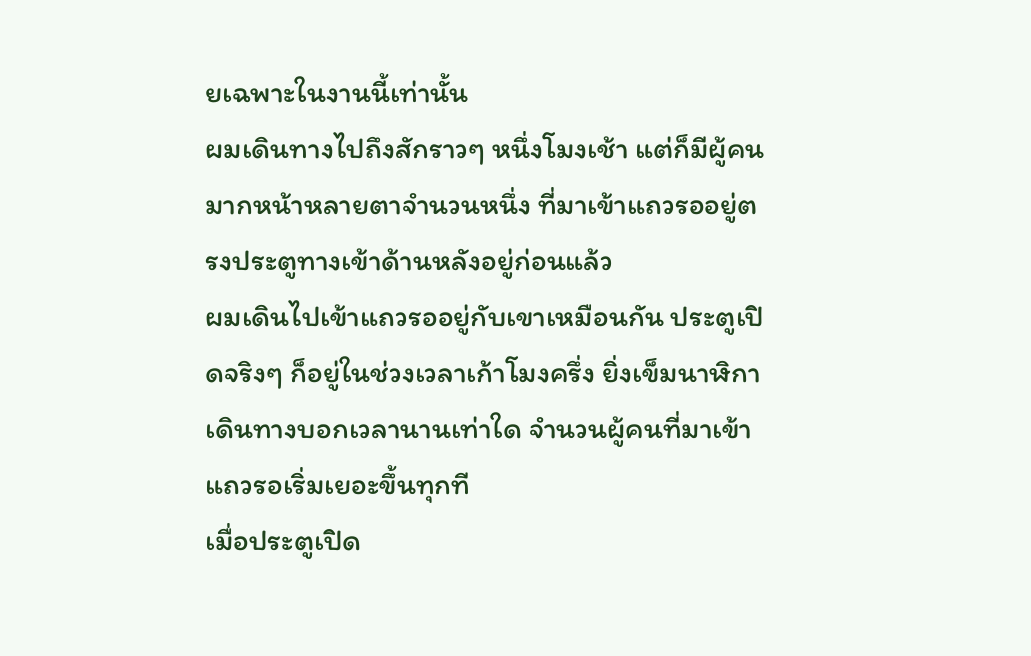ยเฉพาะในงานนี้เท่านั้น
ผมเดินทางไปถึงสักราวๆ หนึ่งโมงเช้า แต่ก็มีผู้คนมากหน้าหลายตาจำนวนหนึ่ง ที่มาเข้าแถวรออยู่ตรงประตูทางเข้าด้านหลังอยู่ก่อนแล้ว
ผมเดินไปเข้าแถวรออยู่กับเขาเหมือนกัน ประตูเปิดจริงๆ ก็อยู่ในช่วงเวลาเก้าโมงครึ่ง ยิ่งเข็มนาฬิกาเดินทางบอกเวลานานเท่าใด จำนวนผู้คนที่มาเข้าแถวรอเริ่มเยอะขึ้นทุกที
เมื่อประตูเปิด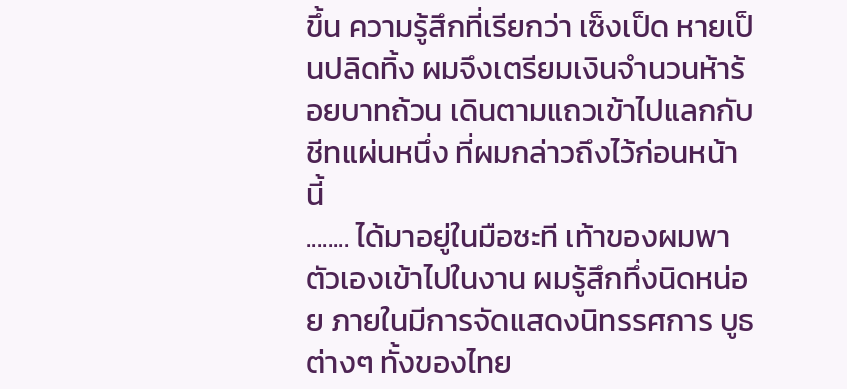ขึ้น ความรู้สึกที่เรียกว่า เซ็งเป็ด หายเป็นปลิดทิ้ง ผมจึงเตรียมเงินจำนวนห้าร้อยบาทถ้วน เดินตามแถวเข้าไปแลกกับชีทแผ่นหนึ่ง ที่ผมกล่าวถึงไว้ก่อนหน้านี้
........ ได้มาอยู่ในมือซะที เท้าของผมพาตัวเองเข้าไปในงาน ผมรู้สึกทึ่งนิดหน่อย ภายในมีการจัดแสดงนิทรรศการ บูธต่างๆ ทั้งของไทย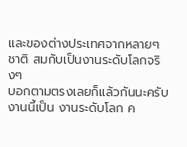และของต่างประเทศจากหลายๆชาติ สมกับเป็นงานระดับโลกจริงๆ
บอกตามตรงเลยก็แล้วกันนะครับ งานนี้เป็น งานระดับโลก ค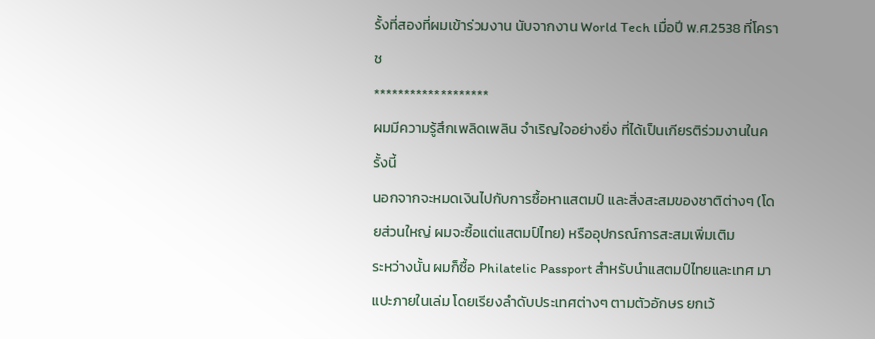รั้งที่สองที่ผมเข้าร่วมงาน นับจากงาน World Tech เมื่อปี พ.ศ.2538 ที่โคราช
*******************
ผมมีความรู้สึกเพลิดเพลิน จำเริญใจอย่างยิ่ง ที่ได้เป็นเกียรติร่วมงานในครั้งนี้
นอกจากจะหมดเงินไปกับการซื้อหาแสตมป์ และสิ่งสะสมของชาติต่างๆ (โดยส่วนใหญ่ ผมจะซื้อแต่แสตมป์ไทย) หรืออุปกรณ์การสะสมเพิ่มเติม
ระหว่างนั้น ผมก็ซื้อ Philatelic Passport สำหรับนำแสตมป์ไทยและเทศ มาแปะภายในเล่ม โดยเรียงลำดับประเทศต่างๆ ตามตัวอักษร ยกเว้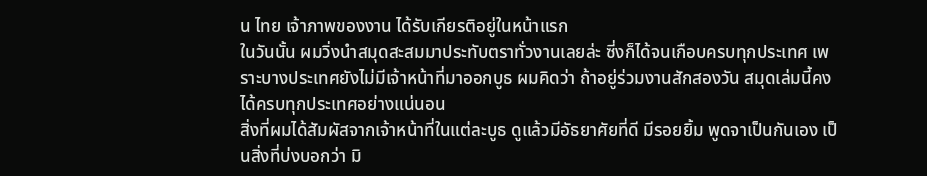น ไทย เจ้าภาพของงาน ได้รับเกียรติอยู่ในหน้าแรก
ในวันนั้น ผมวิ่งนำสมุดสะสมมาประทับตราทั่วงานเลยล่ะ ซี่งก็ได้จนเกือบครบทุกประเทศ เพราะบางประเทศยังไม่มีเจ้าหน้าที่มาออกบูธ ผมคิดว่า ถ้าอยู่ร่วมงานสักสองวัน สมุดเล่มนี้คงได้ครบทุกประเทศอย่างแน่นอน
สิ่งที่ผมได้สัมผัสจากเจ้าหน้าที่ในแต่ละบูธ ดูแล้วมีอัธยาศัยที่ดี มีรอยยิ้ม พูดจาเป็นกันเอง เป็นสิ่งที่บ่งบอกว่า มิ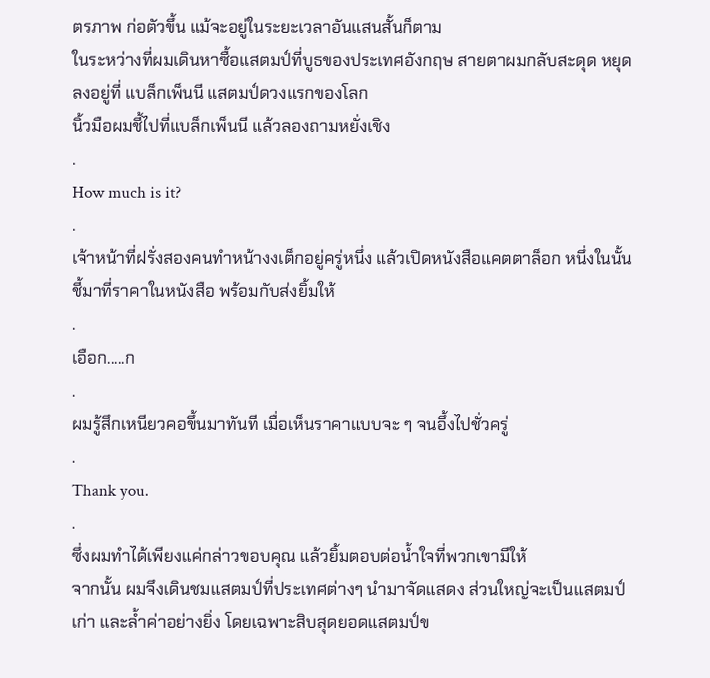ตรภาพ ก่อตัวขึ้น แม้จะอยู่ในระยะเวลาอันแสนสั้นก็ตาม
ในระหว่างที่ผมเดินหาซื้อแสตมป์ที่บูธของประเทศอังกฤษ สายตาผมกลับสะดุด หยุดลงอยู่ที่ แบล็กเพ็นนี แสตมป์ดวงแรกของโลก
นิ้วมือผมชี้ไปที่แบล็กเพ็นนี แล้วลองถามหยั่งเชิง
.
How much is it?
.
เจ้าหน้าที่ฝรั่งสองคนทำหน้างงเต็กอยู่ครู่หนึ่ง แล้วเปิดหนังสือแคตตาล็อก หนึ่งในนั้นชี้มาที่ราคาในหนังสือ พร้อมกับส่งยิ้มให้
.
เอือก.....ก
.
ผมรู้สึกเหนียวคอขึ้นมาทันที เมื่อเห็นราคาแบบจะ ๆ จนอึ้งไปชั่วครู่
.
Thank you.
.
ซึ่งผมทำได้เพียงแค่กล่าวขอบคุณ แล้วยิ้มตอบต่อน้ำใจที่พวกเขามีให้
จากนั้น ผมจึงเดินชมแสตมป์ที่ประเทศต่างๆ นำมาจัดแสดง ส่วนใหญ่จะเป็นแสตมป์เก่า และล้ำค่าอย่างยิ่ง โดยเฉพาะสิบสุดยอดแสตมป์ข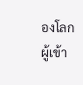องโลก
ผู้เข้า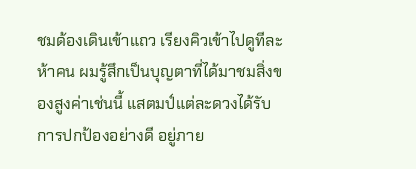ชมด้องเดินเข้าแถว เรียงคิวเข้าไปดูทีละห้าคน ผมรู้สึกเป็นบุญตาที่ได้มาชมสิ่งของสูงค่าเช่นนี้ แสตมป์แต่ละดวงได้รับการปกป้องอย่างดี อยู่ภาย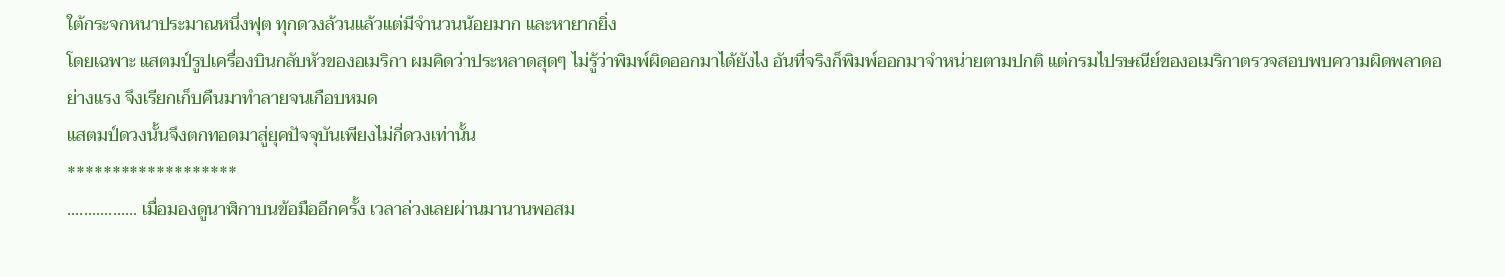ใต้กระจกหนาประมาณหนึ่งฟุต ทุกดวงล้วนแล้วแต่มีจำนวนน้อยมาก และหายากยิ่ง
โดยเฉพาะ แสตมป์รูปเครื่องบินกลับหัวของอเมริกา ผมคิดว่าประหลาดสุดๆ ไม่รู้ว่าพิมพ์ผิดออกมาได้ยังไง อันที่จริงก็พิมพ์ออกมาจำหน่ายตามปกติ แต่กรมไปรษณีย์ของอเมริกาตรวจสอบพบความผิดพลาดอย่างแรง จึงเรียกเก็บคืนมาทำลายจนเกือบหมด
แสตมป์ดวงนั้นจึงตกทอดมาสู่ยุคปัจจุบันเพียงไม่กี่ดวงเท่านั้น
*******************
................. เมื่อมองดูนาฬิกาบนข้อมืออีกครั้ง เวลาล่วงเลยผ่านมานานพอสม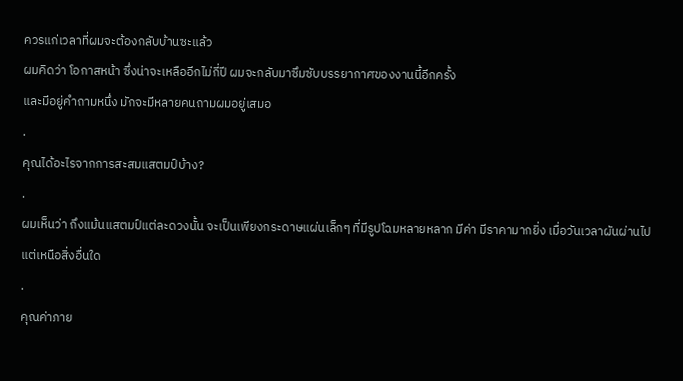ควรแก่เวลาที่ผมจะต้องกลับบ้านซะแล้ว
ผมคิดว่า โอกาสหน้า ซึ่งน่าจะเหลืออีกไม่กี่ปี ผมจะกลับมาซึมซับบรรยากาศของงานนี้อีกครั้ง
และมีอยู่คำถามหนึ่ง มักจะมีหลายคนถามผมอยู่เสมอ
.
คุณได้อะไรจากการสะสมแสตมป์บ้าง?
.
ผมเห็นว่า ถึงแม้นแสตมป์แต่ละดวงนั้น จะเป็นเพียงกระดาษแผ่นเล็กๆ ที่มีรูปโฉมหลายหลาก มีค่า มีราคามากยิ่ง เมื่อวันเวลาผันผ่านไป
แต่เหนือสิ่งอื่นใด
.
คุณค่าภาย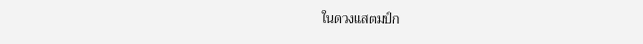ในดวงแสตมป์ก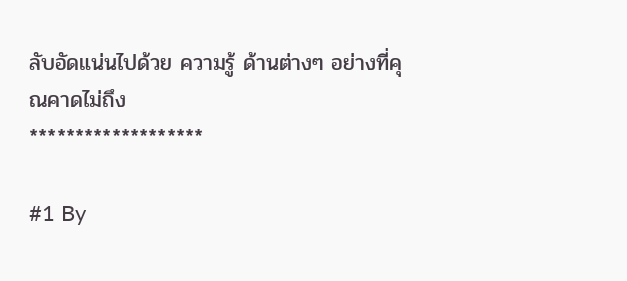ลับอัดแน่นไปด้วย ความรู้ ด้านต่างๆ อย่างที่คุณคาดไม่ถึง
*******************

#1 By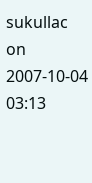sukullac on 2007-10-04 03:13